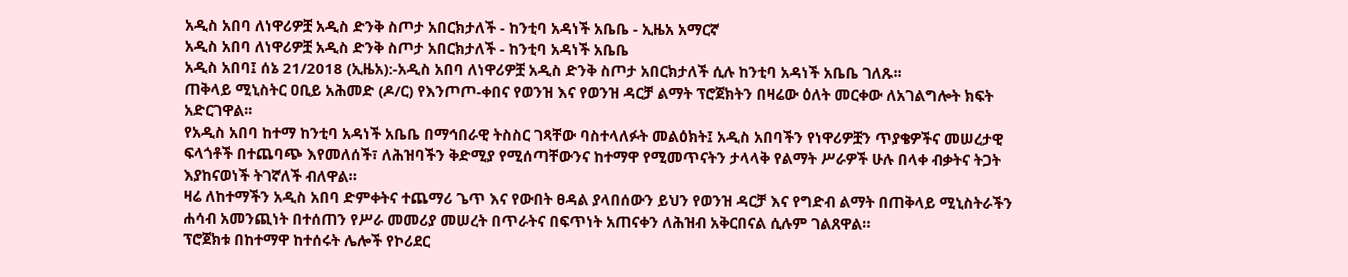አዲስ አበባ ለነዋሪዎቿ አዲስ ድንቅ ስጦታ አበርክታለች - ከንቲባ አዳነች አቤቤ - ኢዜአ አማርኛ
አዲስ አበባ ለነዋሪዎቿ አዲስ ድንቅ ስጦታ አበርክታለች - ከንቲባ አዳነች አቤቤ
አዲስ አበባ፤ ሰኔ 21/2018 (ኢዜአ):-አዲስ አበባ ለነዋሪዎቿ አዲስ ድንቅ ስጦታ አበርክታለች ሲሉ ከንቲባ አዳነች አቤቤ ገለጹ፡፡
ጠቅላይ ሚኒስትር ዐቢይ አሕመድ (ዶ/ር) የእንጦጦ-ቀበና የወንዝ እና የወንዝ ዳርቻ ልማት ፕሮጀክትን በዛሬው ዕለት መርቀው ለአገልግሎት ክፍት አድርገዋል፡፡
የአዲስ አበባ ከተማ ከንቲባ አዳነች አቤቤ በማኅበራዊ ትስስር ገጻቸው ባስተላለፉት መልዕክት፤ አዲስ አበባችን የነዋሪዎቿን ጥያቄዎችና መሠረታዊ ፍላጎቶች በተጨባጭ እየመለሰች፣ ለሕዝባችን ቅድሚያ የሚሰጣቸውንና ከተማዋ የሚመጥናትን ታላላቅ የልማት ሥራዎች ሁሉ በላቀ ብቃትና ትጋት እያከናወነች ትገኛለች ብለዋል።
ዛሬ ለከተማችን አዲስ አበባ ድምቀትና ተጨማሪ ጌጥ እና የውበት ፀዳል ያላበሰውን ይህን የወንዝ ዳርቻ እና የግድብ ልማት በጠቅላይ ሚኒስትራችን ሐሳብ አመንጪነት በተሰጠን የሥራ መመሪያ መሠረት በጥራትና በፍጥነት አጠናቀን ለሕዝብ አቅርበናል ሲሉም ገልጸዋል።
ፕሮጀክቱ በከተማዋ ከተሰሩት ሌሎች የኮሪደር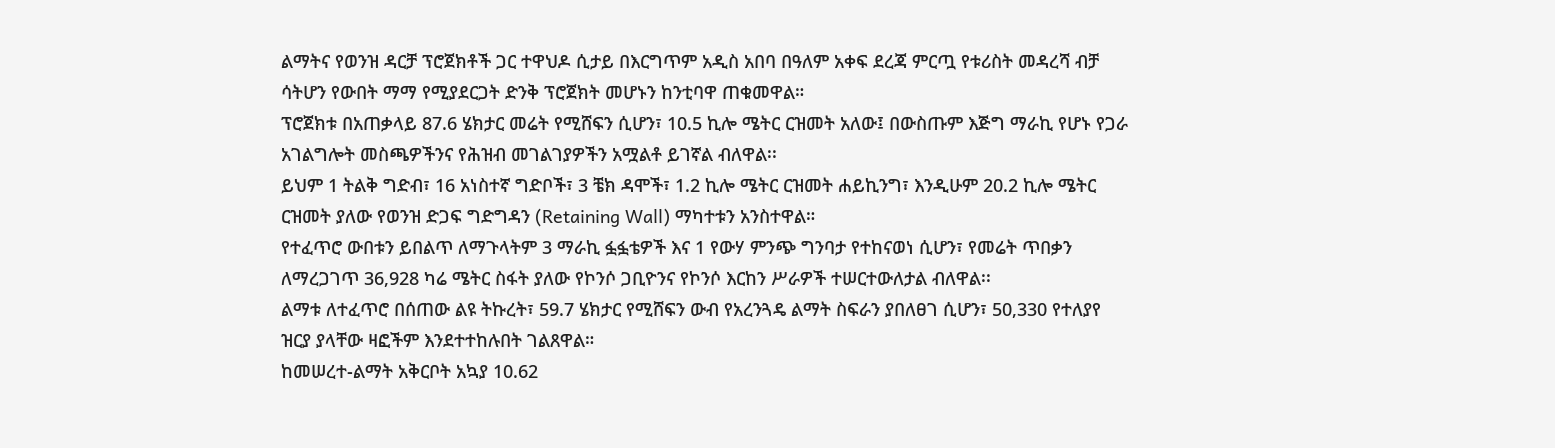ልማትና የወንዝ ዳርቻ ፕሮጀክቶች ጋር ተዋህዶ ሲታይ በእርግጥም አዲስ አበባ በዓለም አቀፍ ደረጃ ምርጧ የቱሪስት መዳረሻ ብቻ ሳትሆን የውበት ማማ የሚያደርጋት ድንቅ ፕሮጀክት መሆኑን ከንቲባዋ ጠቁመዋል።
ፕሮጀክቱ በአጠቃላይ 87.6 ሄክታር መሬት የሚሸፍን ሲሆን፣ 10.5 ኪሎ ሜትር ርዝመት አለው፤ በውስጡም እጅግ ማራኪ የሆኑ የጋራ አገልግሎት መስጫዎችንና የሕዝብ መገልገያዎችን አሟልቶ ይገኛል ብለዋል፡፡
ይህም 1 ትልቅ ግድብ፣ 16 አነስተኛ ግድቦች፣ 3 ቼክ ዳሞች፣ 1.2 ኪሎ ሜትር ርዝመት ሐይኪንግ፣ እንዲሁም 20.2 ኪሎ ሜትር ርዝመት ያለው የወንዝ ድጋፍ ግድግዳን (Retaining Wall) ማካተቱን አንስተዋል።
የተፈጥሮ ውበቱን ይበልጥ ለማጉላትም 3 ማራኪ ፏፏቴዎች እና 1 የውሃ ምንጭ ግንባታ የተከናወነ ሲሆን፣ የመሬት ጥበቃን ለማረጋገጥ 36,928 ካሬ ሜትር ስፋት ያለው የኮንሶ ጋቢዮንና የኮንሶ እርከን ሥራዎች ተሠርተውለታል ብለዋል፡፡
ልማቱ ለተፈጥሮ በሰጠው ልዩ ትኩረት፣ 59.7 ሄክታር የሚሸፍን ውብ የአረንጓዴ ልማት ስፍራን ያበለፀገ ሲሆን፣ 50,330 የተለያየ ዝርያ ያላቸው ዛፎችም እንደተተከሉበት ገልጸዋል።
ከመሠረተ-ልማት አቅርቦት አኳያ 10.62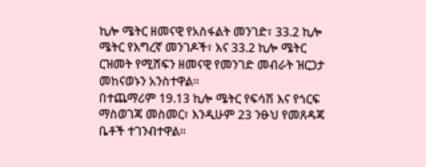ኪሎ ሜትር ዘመናዊ የአስፋልት መንገድ፣ 33.2 ኪሎ ሜትር የእግረኛ መንገዶች፣ እና 33.2 ኪሎ ሜትር ርዝመት የሚሸፍን ዘመናዊ የመንገድ መብራት ዝርጋታ መከናወኑን አንስተዋል።
በተጨማሪም 19.13 ኪሎ ሜትር የፍሳሽ እና የጎርፍ ማስወገጃ መስመር፣ እንዲሁም 23 ንፁህ የመጸዳጃ ቤቶች ተገንብተዋል።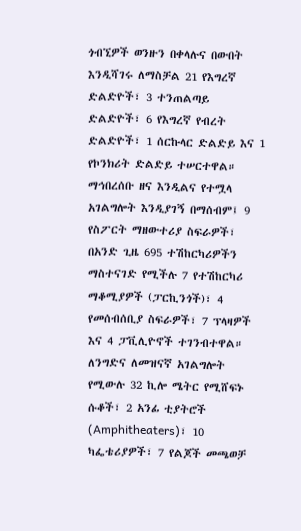ጎብኚዎች ወንዙን በቀላሉና በውበት እንዲሻገሩ ለማስቻል 21 የእግረኛ ድልድዮች፣ 3 ተንጠልጣይ ድልድዮች፣ 6 የእግረኛ የብረት ድልድዮች፣ 1 ሰርኩላር ድልድይ እና 1 የኮንክሪት ድልድይ ተሠርተዋል።
ማኅበረሰቡ ዘና እንዲልና የተሟላ አገልግሎት እንዲያገኝ በማሰብም፤ 9 የስፖርት ማዘውተሪያ ስፍራዎች፣ በአንድ ጊዜ 695 ተሽከርካሪዎችን ማስተናገድ የሚችሉ 7 የተሽከርካሪ ማቆሚያዎች (ፓርኪንጎች)፣ 4 የመሰብሰቢያ ስፍራዎች፣ 7 ፕላዛዎች እና 4 ፓቪሊዮኖች ተገንብተዋል። ለንግድና ለመዝናኛ አገልግሎት የሚውሉ 32 ኪሎ ሜትር የሚሸፍኑ ሱቆች፣ 2 አንፊ ቲያትሮች (Amphitheaters)፣ 10 ካፌቴሪያዎች፣ 7 የልጆች መጫወቻ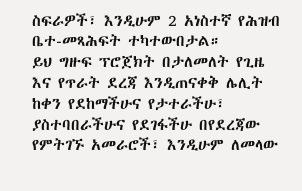ስፍራዎች፣ እንዲሁም 2 አነስተኛ የሕዝብ ቤተ-መጻሕፍት ተካተውበታል።
ይህ ግዙፍ ፕሮጀክት በታለመለት የጊዜ እና የጥራት ደረጃ እንዲጠናቀቅ ሌሊት ከቀን የደከማችሁና የታተራችሁ፣ ያስተባበራችሁና የደገፋችሁ በየደረጃው የምትገኙ አመራሮች፣ እንዲሁም ለመላው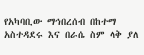የአካባቢው ማኅበረሰብ በከተማ አስተዳደሩ እና በራሴ ስም ላቅ ያለ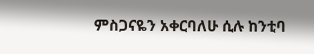ምስጋናዬን አቀርባለሁ ሲሉ ከንቲባ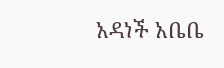አዳነች አቤቤ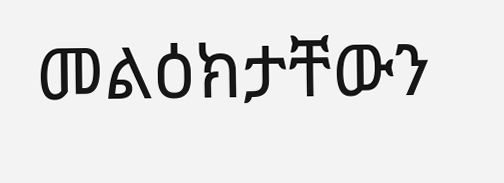መልዕክታቸውን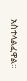አስተላልፈዋል።